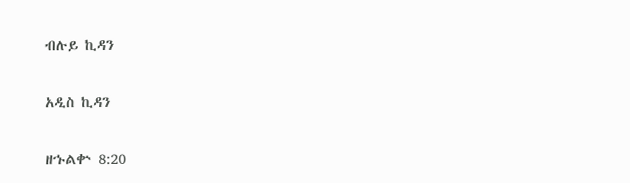ብሉይ ኪዳን

አዲስ ኪዳን

ዘኁልቍ 8:20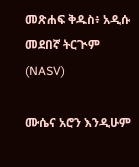መጽሐፍ ቅዱስ፥ አዲሱ መደበኛ ትርጒም (NASV)

ሙሴና አሮን እንዲሁም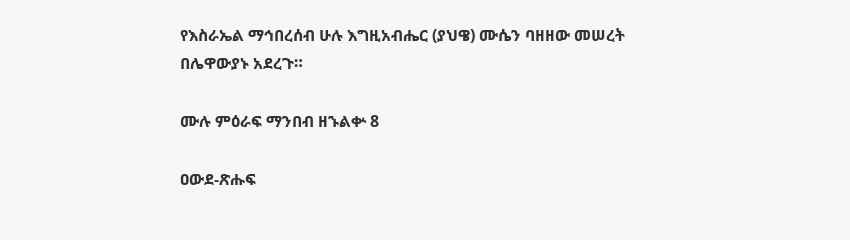የእስራኤል ማኅበረሰብ ሁሉ እግዚአብሔር (ያህዌ) ሙሴን ባዘዘው መሠረት በሌዋውያኑ አደረጉ።

ሙሉ ምዕራፍ ማንበብ ዘኁልቍ 8

ዐውደ-ጽሑፍ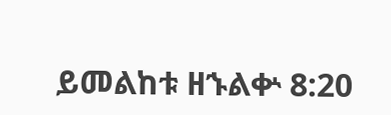ይመልከቱ ዘኁልቍ 8:20